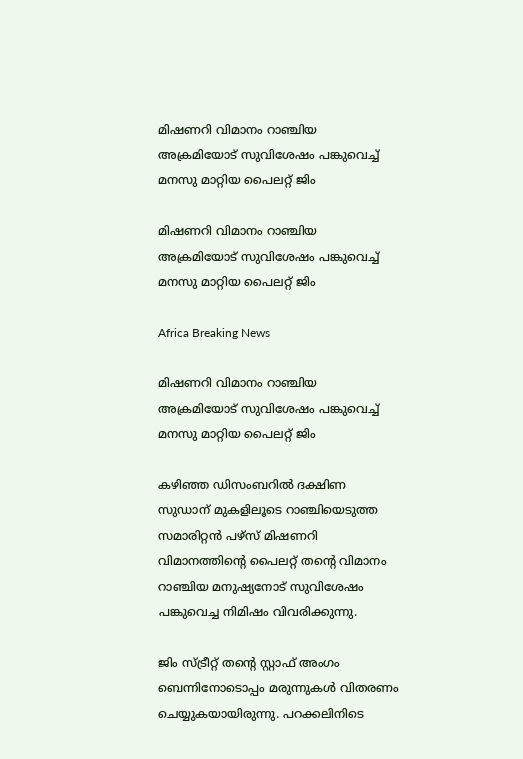മിഷണറി വിമാനം റാഞ്ചിയ അക്രമിയോട് സുവിശേഷം പങ്കുവെച്ച് മനസു മാറ്റിയ പൈലറ്റ് ജിം

മിഷണറി വിമാനം റാഞ്ചിയ അക്രമിയോട് സുവിശേഷം പങ്കുവെച്ച് മനസു മാറ്റിയ പൈലറ്റ് ജിം

Africa Breaking News

മിഷണറി വിമാനം റാഞ്ചിയ അക്രമിയോട് സുവിശേഷം പങ്കുവെച്ച് മനസു മാറ്റിയ പൈലറ്റ് ജിം

കഴിഞ്ഞ ഡിസംബറില്‍ ദക്ഷിണ സുഡാന് മുകളിലൂടെ റാഞ്ചിയെടുത്ത സമാരിറ്റന്‍ പഴ്സ് മിഷണറി വിമാനത്തിന്റെ പൈലറ്റ് തന്റെ വിമാനം റാഞ്ചിയ മനുഷ്യനോട് സുവിശേഷം പങ്കുവെച്ച നിമിഷം വിവരിക്കുന്നു.

ജിം സ്ട്രീറ്റ് തന്റെ സ്റ്റാഫ് അംഗം ബെന്നിനോടൊപ്പം മരുന്നുകള്‍ വിതരണം ചെയ്യുകയായിരുന്നു. പറക്കലിനിടെ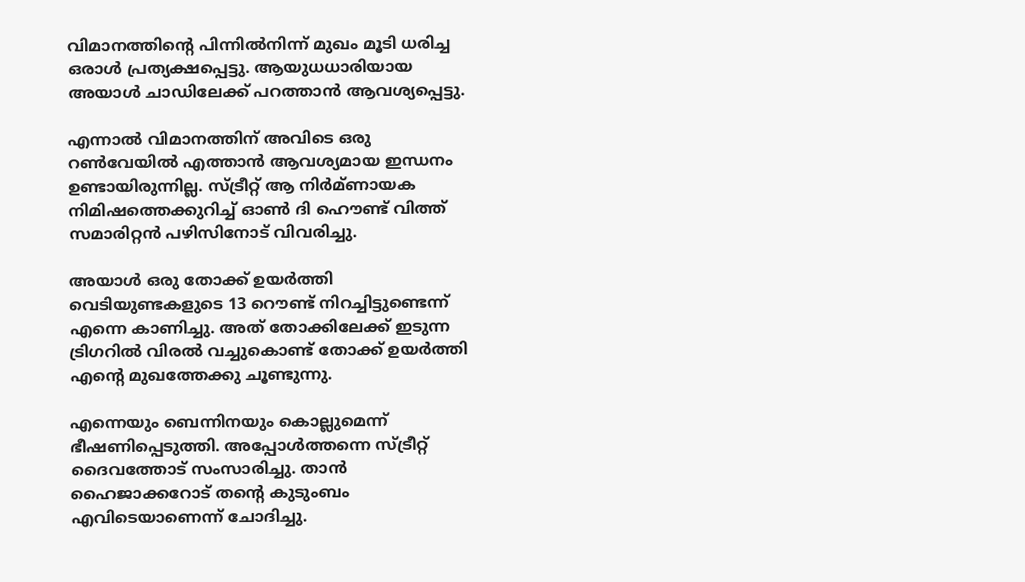വിമാനത്തിന്റെ പിന്നില്‍നിന്ന് മുഖം മൂടി ധരിച്ച ഒരാള്‍ പ്രത്യക്ഷപ്പെട്ടു. ആയുധധാരിയായ അയാള്‍ ചാഡിലേക്ക് പറത്താന്‍ ആവശ്യപ്പെട്ടു.

എന്നാല്‍ വിമാനത്തിന് അവിടെ ഒരു റണ്‍വേയില്‍ എത്താന്‍ ആവശ്യമായ ഇന്ധനം ഉണ്ടായിരുന്നില്ല. സ്ട്രീറ്റ് ആ നിര്‍മ്ണായക നിമിഷത്തെക്കുറിച്ച് ഓണ്‍ ദി ഹൌണ്ട് വിത്ത് സമാരിറ്റന്‍ പഴിസിനോട് വിവരിച്ചു.

അയാള്‍ ഒരു തോക്ക് ഉയര്‍ത്തി വെടിയുണ്ടകളുടെ 13 റൌണ്ട് നിറച്ചിട്ടുണ്ടെന്ന് എന്നെ കാണിച്ചു. അത് തോക്കിലേക്ക് ഇടുന്ന ട്രിഗറില്‍ വിരല്‍ വച്ചുകൊണ്ട് തോക്ക് ഉയര്‍ത്തി എന്റെ മുഖത്തേക്കു ചൂണ്ടുന്നു.

എന്നെയും ബെന്നിനയും കൊല്ലുമെന്ന് ഭീഷണിപ്പെടുത്തി. അപ്പോള്‍ത്തന്നെ സ്ട്രീറ്റ് ദൈവത്തോട് സംസാരിച്ചു. താന്‍ ഹൈജാക്കറോട് തന്റെ കുടുംബം എവിടെയാണെന്ന് ചോദിച്ചു.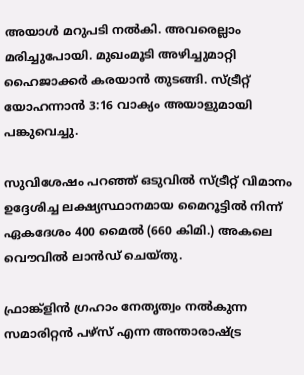അയാള്‍ മറുപടി നല്‍കി. അവരെല്ലാം മരിച്ചുപോയി. മുഖംമൂടി അഴിച്ചുമാറ്റി ഹൈജാക്കര്‍ കരയാന്‍ തുടങ്ങി. സ്ട്രീറ്റ് യോഹന്നാന്‍ 3:16 വാക്യം അയാളുമായി പങ്കുവെച്ചു.

സുവിശേഷം പറഞ്ഞ് ഒടുവില്‍ സ്ട്രീറ്റ് വിമാനം ഉദ്ദേശിച്ച ലക്ഷ്യസ്ഥാനമായ മൈറൂട്ടില്‍ നിന്ന് ഏകദേശം 400 മൈല്‍ (660 കിമി.) അകലെ വൌവില്‍ ലാന്‍ഡ് ചെയ്തു.

ഫ്രാങ്ക്ളിന്‍ ഗ്രഹാം നേതൃത്വം നല്‍കുന്ന സമാരിറ്റന്‍ പഴ്സ് എന്ന അന്താരാഷ്ട്ര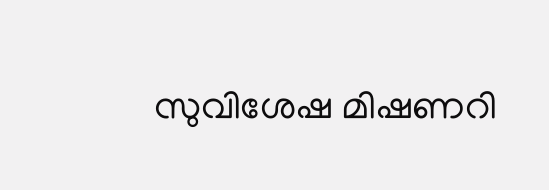സുവിശേഷ മിഷണറി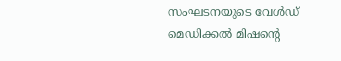സംഘടനയുടെ വേള്‍ഡ് മെഡിക്കല്‍ മിഷന്റെ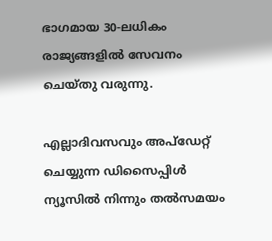ഭാഗമായ 30-ലധികം രാജ്യങ്ങളില്‍ സേവനം ചെയ്തു വരുന്നു.

എല്ലാദിവസവും അപ്ഡേറ്റ് ചെയ്യുന്ന ഡിസൈപ്പിൾ ന്യൂസിൽ നിന്നും തൽസമയം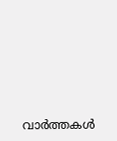വാർത്തകൾ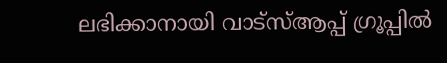ലഭിക്കാനായി വാട്സ്ആപ്പ് ഗ്രൂപ്പിൽ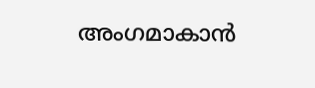അംഗമാകാൻ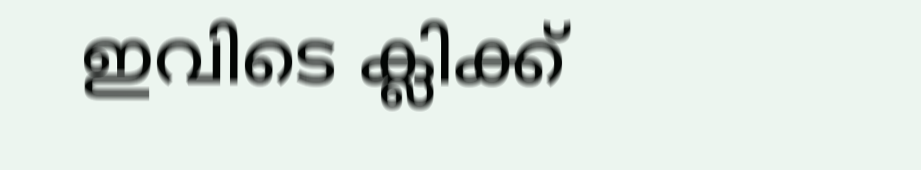ഇവിടെ ക്ലിക്ക്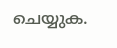ചെയ്യുക.